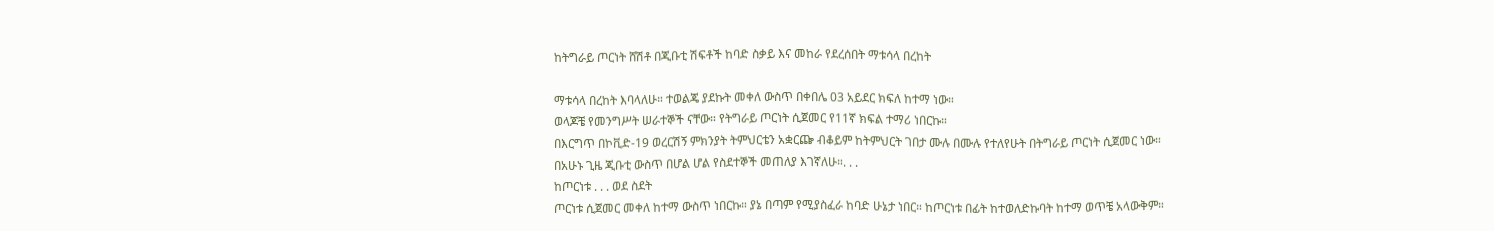ከትግራይ ጦርነት ሸሽቶ በጂቡቲ ሽፍቶች ከባድ ስቃይ እና መከራ የደረሰበት ማቱሳላ በረከት

ማቱሳላ በረከት እባላለሁ። ተወልጄ ያደኩት መቀለ ውስጥ በቀበሌ 03 አይደር ክፍለ ከተማ ነው።
ወላጆቼ የመንግሥት ሠራተኞች ናቸው። የትግራይ ጦርነት ሲጀመር የ11ኛ ክፍል ተማሪ ነበርኩ።
በእርግጥ በኮቪድ-19 ወረርሽኝ ምክንያት ትምህርቴን አቋርጬ ብቆይም ከትምህርት ገበታ ሙሉ በሙሉ የተለየሁት በትግራይ ጦርነት ሲጀመር ነው።
በአሁኑ ጊዜ ጂቡቲ ውስጥ በሆል ሆል የስደተኞች መጠለያ እገኛለሁ።. . .
ከጦርነቱ . . . ወደ ስደት
ጦርነቱ ሲጀመር መቀለ ከተማ ውስጥ ነበርኩ። ያኔ በጣም የሚያስፈራ ከባድ ሁኔታ ነበር። ከጦርነቱ በፊት ከተወለድኩባት ከተማ ወጥቼ አላውቅም።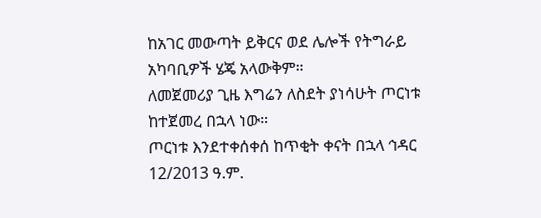ከአገር መውጣት ይቅርና ወደ ሌሎች የትግራይ አካባቢዎች ሄጄ አላውቅም።
ለመጀመሪያ ጊዜ እግሬን ለስደት ያነሳሁት ጦርነቱ ከተጀመረ በኋላ ነው።
ጦርነቱ እንደተቀሰቀሰ ከጥቂት ቀናት በኋላ ኅዳር 12/2013 ዓ.ም.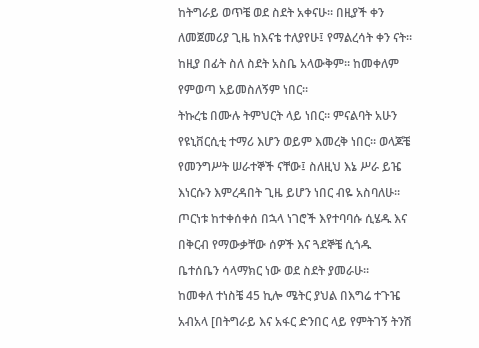ከትግራይ ወጥቼ ወደ ስደት አቀናሁ። በዚያች ቀን ለመጀመሪያ ጊዜ ከእናቴ ተለያየሁ፤ የማልረሳት ቀን ናት።
ከዚያ በፊት ስለ ስደት አስቤ አላውቅም። ከመቀለም የምወጣ አይመስለኝም ነበር።
ትኩረቴ በሙሉ ትምህርት ላይ ነበር። ምናልባት አሁን የዩኒቨርሲቲ ተማሪ እሆን ወይም እመረቅ ነበር። ወላጆቼ የመንግሥት ሠራተኞች ናቸው፤ ስለዚህ እኔ ሥራ ይዤ እነርሱን እምረዳበት ጊዜ ይሆን ነበር ብዬ አስባለሁ።
ጦርነቱ ከተቀሰቀሰ በኋላ ነገሮች እየተባባሱ ሲሄዱ እና በቅርብ የማውቃቸው ሰዎች እና ጓደኞቼ ሲጎዱ ቤተሰቤን ሳላማክር ነው ወደ ስደት ያመራሁ።
ከመቀለ ተነስቼ 45 ኪሎ ሜትር ያህል በእግሬ ተጉዤ አብአላ [በትግራይ እና አፋር ድንበር ላይ የምትገኝ ትንሽ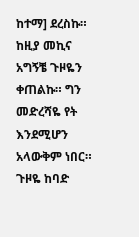ከተማ] ደረስኩ።
ከዚያ መኪና አግኝቼ ጉዞዬን ቀጠልኩ። ግን መድረሻዬ የት እንደሚሆን አላውቅም ነበር።
ጉዞዬ ከባድ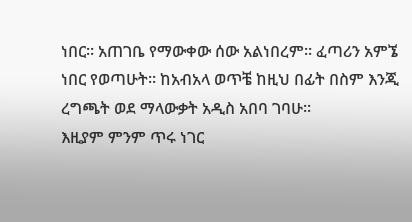ነበር። አጠገቤ የማውቀው ሰው አልነበረም። ፈጣሪን አምኜ ነበር የወጣሁት። ከአብአላ ወጥቼ ከዚህ በፊት በስም እንጂ ረግጫት ወደ ማላውቃት አዲስ አበባ ገባሁ።
እዚያም ምንም ጥሩ ነገር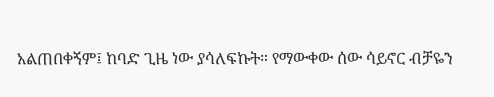አልጠበቀኝም፤ ከባድ ጊዜ ነው ያሳለፍኩት። የማውቀው ሰው ሳይኖር ብቻዬን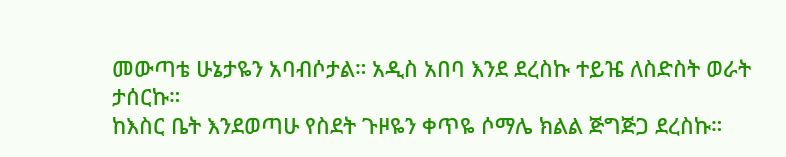መውጣቴ ሁኔታዬን አባብሶታል። አዲስ አበባ እንደ ደረስኩ ተይዤ ለስድስት ወራት ታሰርኩ።
ከእስር ቤት እንደወጣሁ የስደት ጉዞዬን ቀጥዬ ሶማሌ ክልል ጅግጅጋ ደረስኩ።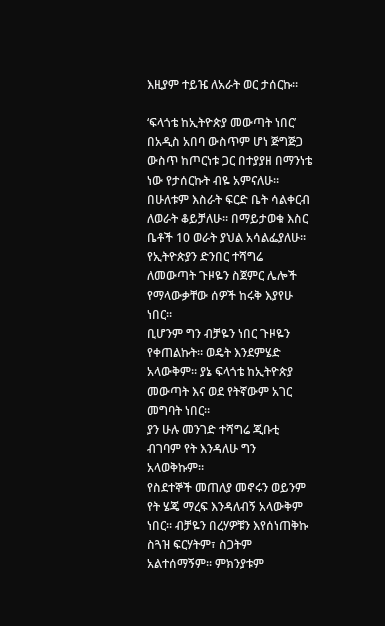እዚያም ተይዤ ለአራት ወር ታሰርኩ።

‘ፍላጎቴ ከኢትዮጵያ መውጣት ነበር’
በአዲስ አበባ ውስጥም ሆነ ጅግጅጋ ውስጥ ከጦርነቱ ጋር በተያያዘ በማንነቴ ነው የታሰርኩት ብዬ አምናለሁ።
በሁለቱም እስራት ፍርድ ቤት ሳልቀርብ ለወራት ቆይቻለሁ። በማይታወቁ እስር ቤቶች 10 ወራት ያህል አሳልፌያለሁ።
የኢትዮጵያን ድንበር ተሻግሬ ለመውጣት ጉዞዬን ስጀምር ሌሎች የማላውቃቸው ሰዎች ከሩቅ እያየሁ ነበር።
ቢሆንም ግን ብቻዬን ነበር ጉዞዬን የቀጠልኩት። ወዴት እንደምሄድ አላውቅም። ያኔ ፍላጎቴ ከኢትዮጵያ መውጣት እና ወደ የትኛውም አገር መግባት ነበር።
ያን ሁሉ መንገድ ተሻግሬ ጂቡቲ ብገባም የት እንዳለሁ ግን አላወቅኩም።
የስደተኞች መጠለያ መኖሩን ወይንም የት ሄጄ ማረፍ እንዳለብኝ አላውቅም ነበር። ብቻዬን በረሃዎቹን እየሰነጠቅኩ ስጓዝ ፍርሃትም፣ ስጋትም አልተሰማኝም። ምክንያቱም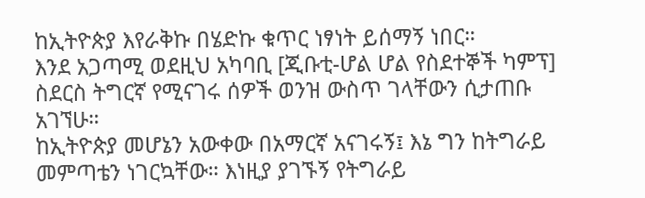ከኢትዮጵያ እየራቅኩ በሄድኩ ቁጥር ነፃነት ይሰማኝ ነበር።
እንደ አጋጣሚ ወደዚህ አካባቢ [ጂቡቲ-ሆል ሆል የስደተኞች ካምፕ] ስደርስ ትግርኛ የሚናገሩ ሰዎች ወንዝ ውስጥ ገላቸውን ሲታጠቡ አገኘሁ።
ከኢትዮጵያ መሆኔን አውቀው በአማርኛ አናገሩኝ፤ እኔ ግን ከትግራይ መምጣቴን ነገርኳቸው። እነዚያ ያገኙኝ የትግራይ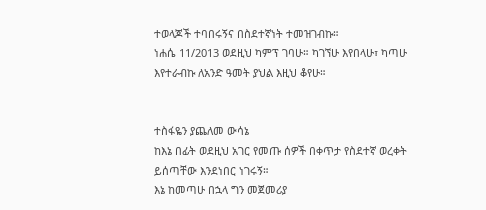ተወላጆች ተባበሩኝና በስደተኛነት ተመዝገብኩ።
ነሐሴ 11/2013 ወደዚህ ካምፕ ገባሁ። ካገኘሁ እየበላሁ፣ ካጣሁ እየተራብኩ ለአንድ ዓመት ያህል እዚህ ቆየሁ።


ተስፋዬን ያጨለመ ውሳኔ
ከእኔ በፊት ወደዚህ አገር የመጡ ሰዎች በቀጥታ የስደተኛ ወረቀት ይሰጣቸው እንደነበር ነገሩኝ።
እኔ ከመጣሁ በኋላ ግን መጀመሪያ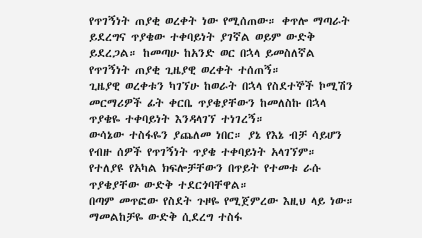የጥገኝነት ጠያቂ ወረቀት ነው የሚሰጠው። ቀጥሎ ማጣራት ይደረግና ጥያቄው ተቀባይነት ያገኛል ወይም ውድቅ ይደረጋል። ከመጣሁ ከአንድ ወር በኋላ ይመስለኛል የጥገኝነት ጠያቂ ጊዜያዊ ወረቀት ተሰጠኝ።
ጊዜያዊ ወረቀቱን ካገኘሁ ከወራት በኋላ የስደተኞች ኮሚሽን መርማሪዎች ፊት ቀርቤ ጥያቄያቸውን ከመለስኩ በኋላ ጥያቄዬ ተቀባይነት እንዳላገኘ ተነገረኝ።
ውሳኔው ተስፋዬን ያጨለመ ነበር። ያኔ የእኔ ብቻ ሳይሆን የብዙ ሰዎች የጥገኝነት ጥያቄ ተቀባይነት አላገኘም።
የተለያዩ የአካል ክፍሎቻቸውን በጥይት የተመቱ ራሱ ጥያቄያቸው ውድቅ ተደርጎባቸዋል።
በጣም መጥፎው የስደት ጉዞዬ የሚጀምረው እዚህ ላይ ነው። ማመልከቻዬ ውድቅ ሲደረግ ተስፋ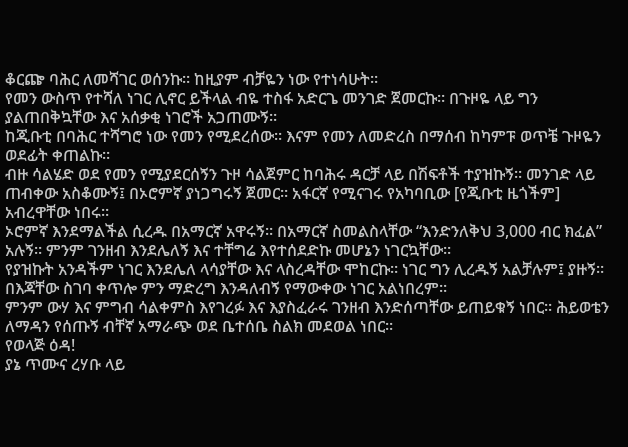ቆርጬ ባሕር ለመሻገር ወሰንኩ። ከዚያም ብቻዬን ነው የተነሳሁት።
የመን ውስጥ የተሻለ ነገር ሊኖር ይችላል ብዬ ተስፋ አድርጌ መንገድ ጀመርኩ። በጉዞዬ ላይ ግን ያልጠበቅኳቸው እና አሰቃቂ ነገሮች አጋጠሙኝ።
ከጂቡቲ በባሕር ተሻግሮ ነው የመን የሚደረሰው። እናም የመን ለመድረስ በማሰብ ከካምፑ ወጥቼ ጉዞዬን ወደፊት ቀጠልኩ።
ብዙ ሳልሄድ ወደ የመን የሚያደርሰኝን ጉዞ ሳልጀምር ከባሕሩ ዳርቻ ላይ በሽፍቶች ተያዝኩኝ። መንገድ ላይ ጠብቀው አስቆሙኝ፤ በኦሮምኛ ያነጋግሩኝ ጀመር። አፋርኛ የሚናገሩ የአካባቢው [የጂቡቲ ዜጎችም] አብረዋቸው ነበሩ።
ኦሮምኛ እንደማልችል ሲረዱ በአማርኛ አዋሩኝ። በአማርኛ ስመልስላቸው “እንድንለቅህ 3,000 ብር ክፈል” አሉኝ። ምንም ገንዘብ እንደሌለኝ እና ተቸግሬ እየተሰደድኩ መሆኔን ነገርኳቸው።
የያዝኩት አንዳችም ነገር እንደሌለ ላሳያቸው እና ላስረዳቸው ሞከርኩ። ነገር ግን ሊረዱኝ አልቻሉም፤ ያዙኝ።
በእጃቸው ስገባ ቀጥሎ ምን ማድረግ እንዳለብኝ የማውቀው ነገር አልነበረም።
ምንም ውሃ እና ምግብ ሳልቀምስ እየገረፉ እና እያስፈራሩ ገንዘብ እንድሰጣቸው ይጠይቁኝ ነበር። ሕይወቴን ለማዳን የሰጡኝ ብቸኛ አማራጭ ወደ ቤተሰቤ ስልክ መደወል ነበር።
የወላጅ ዕዳ!
ያኔ ጥሙና ረሃቡ ላይ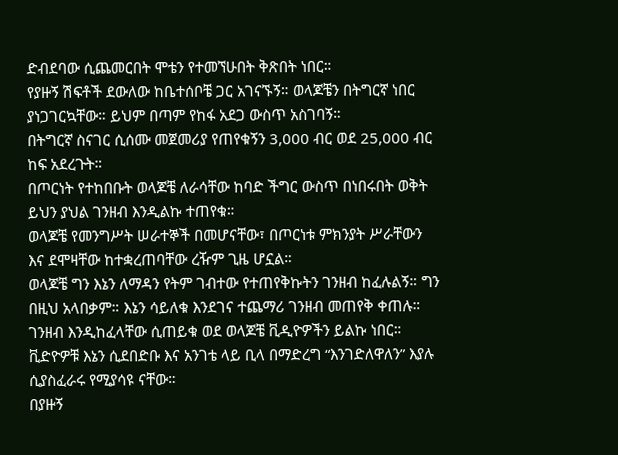ድብደባው ሲጨመርበት ሞቴን የተመኘሁበት ቅጽበት ነበር።
የያዙኝ ሽፍቶች ደውለው ከቤተሰቦቼ ጋር አገናኙኝ። ወላጆቼን በትግርኛ ነበር ያነጋገርኳቸው። ይህም በጣም የከፋ አደጋ ውስጥ አስገባኝ።
በትግርኛ ስናገር ሲሰሙ መጀመሪያ የጠየቁኝን 3,000 ብር ወደ 25,000 ብር ከፍ አደረጉት።
በጦርነት የተከበቡት ወላጆቼ ለራሳቸው ከባድ ችግር ውስጥ በነበሩበት ወቅት ይህን ያህል ገንዘብ እንዲልኩ ተጠየቁ።
ወላጆቼ የመንግሥት ሠራተኞች በመሆናቸው፣ በጦርነቱ ምክንያት ሥራቸውን እና ደሞዛቸው ከተቋረጠባቸው ረዥም ጊዜ ሆኗል።
ወላጆቼ ግን እኔን ለማዳን የትም ገብተው የተጠየቅኩትን ገንዘብ ከፈሉልኝ። ግን በዚህ አላበቃም። እኔን ሳይለቁ እንደገና ተጨማሪ ገንዘብ መጠየቅ ቀጠሉ።
ገንዘብ እንዲከፈላቸው ሲጠይቁ ወደ ወላጆቼ ቪዲዮዎችን ይልኩ ነበር።
ቪድዮዎቹ እኔን ሲደበድቡ እና አንገቴ ላይ ቢላ በማድረግ “እንገድለዋለን” እያሉ ሲያስፈራሩ የሚያሳዩ ናቸው።
በያዙኝ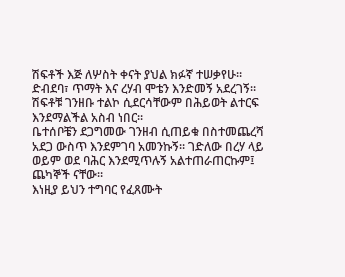ሽፍቶች እጅ ለሦስት ቀናት ያህል ክፉኛ ተሠቃየሁ። ድብደባ፣ ጥማት እና ረሃብ ሞቴን እንድመኝ አደረገኝ።
ሽፍቶቹ ገንዘቡ ተልኮ ሲደርሳቸውም በሕይወት ልተርፍ እንደማልችል አስብ ነበር።
ቤተሰቦቼን ደጋግመው ገንዘብ ሲጠይቁ በስተመጨረሻ አደጋ ውስጥ እንደምገባ አመንኩኝ። ገድለው በረሃ ላይ ወይም ወደ ባሕር እንደሚጥሉኝ አልተጠራጠርኩም፤ ጨካኞች ናቸው።
እነዚያ ይህን ተግባር የፈጸሙት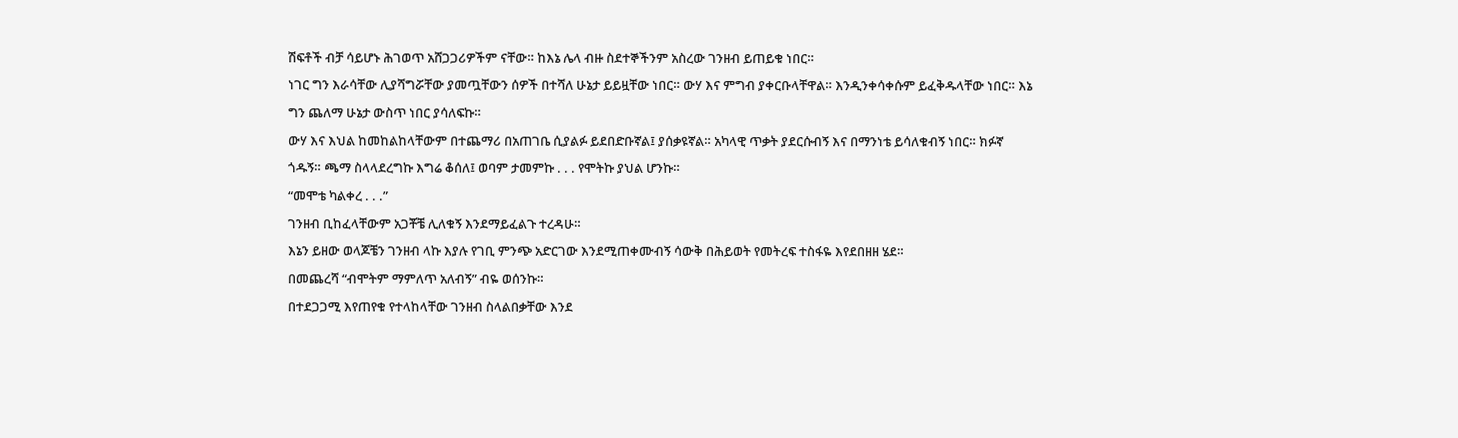ሽፍቶች ብቻ ሳይሆኑ ሕገወጥ አሸጋጋሪዎችም ናቸው። ከእኔ ሌላ ብዙ ስደተኞችንም አስረው ገንዘብ ይጠይቁ ነበር።
ነገር ግን እራሳቸው ሊያሻግሯቸው ያመጧቸውን ሰዎች በተሻለ ሁኔታ ይይዟቸው ነበር። ውሃ እና ምግብ ያቀርቡላቸዋል። እንዲንቀሳቀሱም ይፈቅዱላቸው ነበር። እኔ ግን ጨለማ ሁኔታ ውስጥ ነበር ያሳለፍኩ።
ውሃ እና እህል ከመከልከላቸውም በተጨማሪ በአጠገቤ ሲያልፉ ይደበድቡኛል፤ ያሰቃዩኛል። አካላዊ ጥቃት ያደርሱብኝ እና በማንነቴ ይሳለቁብኝ ነበር። ክፉኛ ጎዱኝ። ጫማ ስላላደረግኩ እግሬ ቆሰለ፤ ወባም ታመምኩ . . . የሞትኩ ያህል ሆንኩ።
“መሞቴ ካልቀረ . . .”
ገንዘብ ቢከፈላቸውም አጋቾቼ ሊለቁኝ እንደማይፈልጉ ተረዳሁ።
እኔን ይዘው ወላጆቼን ገንዘብ ላኩ እያሉ የገቢ ምንጭ አድርገው እንደሚጠቀሙብኝ ሳውቅ በሕይወት የመትረፍ ተስፋዬ እየደበዘዘ ሄደ።
በመጨረሻ “ብሞትም ማምለጥ አለብኝ” ብዬ ወሰንኩ።
በተደጋጋሚ እየጠየቁ የተላከላቸው ገንዘብ ስላልበቃቸው እንደ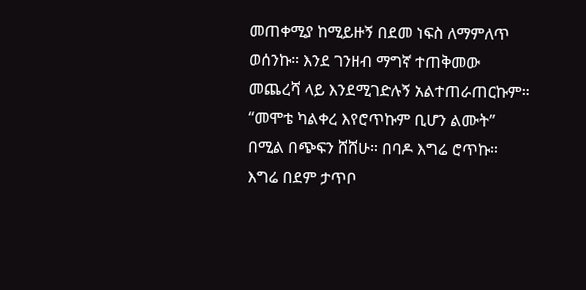መጠቀሚያ ከሚይዙኝ በደመ ነፍስ ለማምለጥ ወሰንኩ። እንደ ገንዘብ ማግኛ ተጠቅመው መጨረሻ ላይ እንደሚገድሉኝ አልተጠራጠርኩም።
“መሞቴ ካልቀረ እየሮጥኩም ቢሆን ልሙት” በሚል በጭፍን ሸሸሁ። በባዶ እግሬ ሮጥኩ። እግሬ በደም ታጥቦ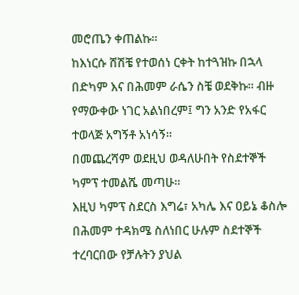መሮጤን ቀጠልኩ።
ከእነርሱ ሸሽቼ የተወሰነ ርቀት ከተጓዝኩ በኋላ በድካም እና በሕመም ራሴን ስቼ ወደቅኩ። ብዙ የማውቀው ነገር አልነበረም፤ ግን አንድ የአፋር ተወላጅ አግኝቶ አነሳኝ።
በመጨረሻም ወደዚህ ወዳለሁበት የስደተኞች ካምፕ ተመልሼ መጣሁ።
እዚህ ካምፕ ስደርስ እግሬ፣ አካሌ እና ዐይኔ ቆስሎ በሕመም ተዳክሜ ስለነበር ሁሉም ስደተኞች ተረባርበው የቻሉትን ያህል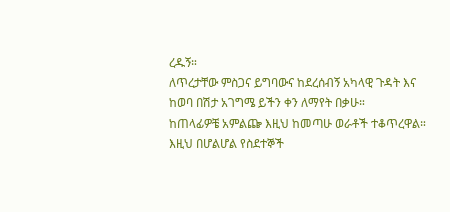ረዱኝ።
ለጥረታቸው ምስጋና ይግባውና ከደረሰብኝ አካላዊ ጉዳት እና ከወባ በሽታ አገግሜ ይችን ቀን ለማየት በቃሁ።
ከጠላፊዎቼ አምልጬ እዚህ ከመጣሁ ወራቶች ተቆጥረዋል። እዚህ በሆልሆል የስደተኞች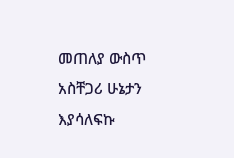መጠለያ ውስጥ አስቸጋሪ ሁኔታን እያሳለፍኩ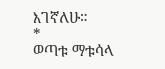እገኛለሁ።
*
ወጣቱ ማቱሳላ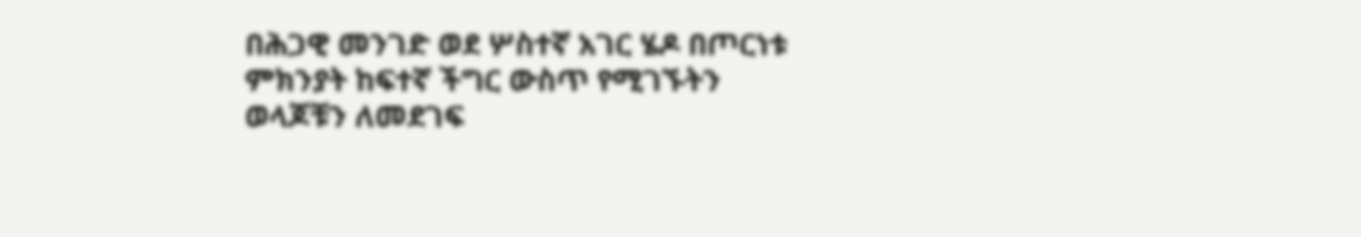በሕጋዊ መንገድ ወደ ሦስተኛ አገር ሄዶ በጦርነቱ ምክንያት ከፍተኛ ችግር ውስጥ የሚገኙትን ወላጆቹን ለመደገፍ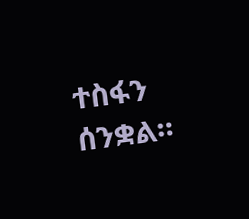ተስፋን ሰንቋል።